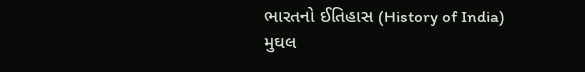ભારતનો ઈતિહાસ (History of India)
મુઘલ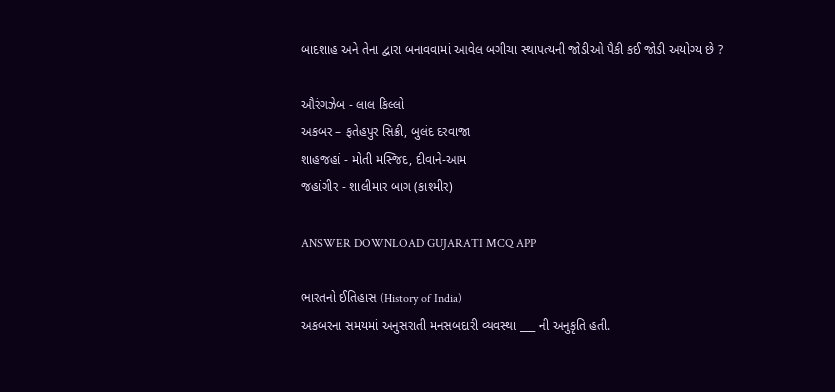બાદશાહ અને તેના દ્વારા બનાવવામાં આવેલ બગીચા સ્થાપત્યની જોડીઓ પૈકી કઈ જોડી અયોગ્ય છે ?

ઔરંગઝેબ - લાલ કિલ્લો
અકબર – ફતેહપુર સિક્રી, બુલંદ દરવાજા
શાહજહાં - મોતી મસ્જિદ, દીવાને-આમ
જહાંગીર - શાલીમાર બાગ (કાશ્મીર)

ANSWER DOWNLOAD GUJARATI MCQ APP

ભારતનો ઈતિહાસ (History of India)
અકબરના સમયમાં અનુસરાતી મનસબદારી વ્યવસ્થા ___ ની અનુકૃતિ હતી.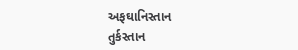અફઘાનિસ્તાન
તુર્કસ્તાન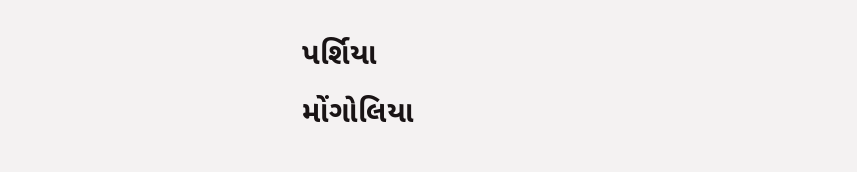પર્શિયા
મોંગોલિયા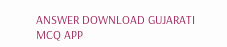ANSWER DOWNLOAD GUJARATI MCQ APP